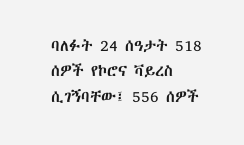ባለፉት 24 ሰዓታት 518 ሰዎች የኮሮና ቫይረስ ሲገኝባቸው፤ 556 ሰዎች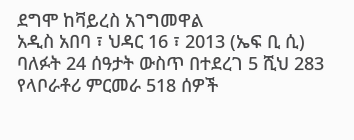ደግሞ ከቫይረስ አገግመዋል
አዲስ አበባ ፣ ህዳር 16 ፣ 2013 (ኤፍ ቢ ሲ) ባለፉት 24 ሰዓታት ውስጥ በተደረገ 5 ሺህ 283 የላቦራቶሪ ምርመራ 518 ሰዎች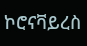ኮሮናቫይረስ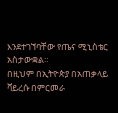እንደተገኘባቸው የጤና ሚኒስቴር አስታውቋል።
በዚህም በኢትዮጵያ በአጠቃላይ ቫይረሱ በምርመራ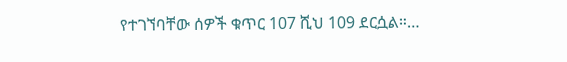የተገኘባቸው ሰዎች ቁጥር 107 ሺህ 109 ደርሷል።…